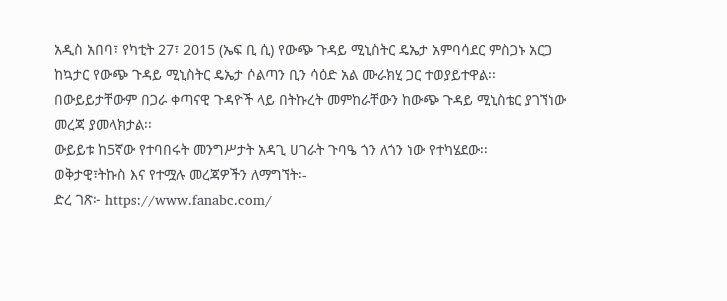አዲስ አበባ፣ የካቲት 27፣ 2015 (ኤፍ ቢ ሲ) የውጭ ጉዳይ ሚኒስትር ዴኤታ አምባሳደር ምስጋኑ አርጋ ከኳታር የውጭ ጉዳይ ሚኒስትር ዴኤታ ሶልጣን ቢን ሳዕድ አል ሙራክሂ ጋር ተወያይተዋል፡፡
በውይይታቸውም በጋራ ቀጣናዊ ጉዳዮች ላይ በትኩረት መምከራቸውን ከውጭ ጉዳይ ሚኒስቴር ያገኘነው መረጃ ያመላክታል፡፡
ውይይቱ ከ5ኛው የተባበሩት መንግሥታት አዳጊ ሀገራት ጉባዔ ጎን ለጎን ነው የተካሄደው፡፡
ወቅታዊ፣ትኩስ እና የተሟሉ መረጃዎችን ለማግኘት፡-
ድረ ገጽ፦ https://www.fanabc.com/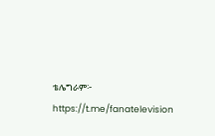ቴሌግራም፦ https://t.me/fanatelevision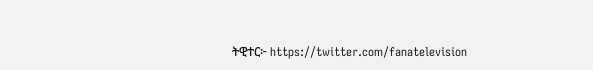ትዊተር፦ https://twitter.com/fanatelevision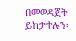በመወዳጀት ይከታተሉን፡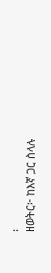፡
ዘወትር፦ ከእኛ ጋር ስላሉ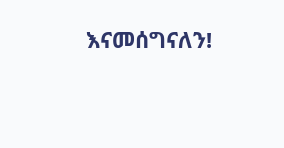እናመሰግናለን!